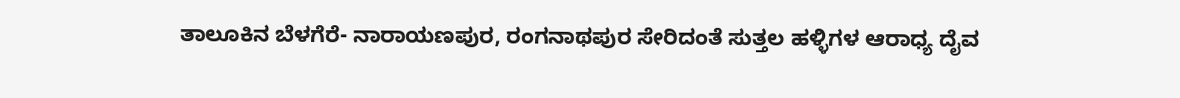ತಾಲೂಕಿನ ಬೆಳಗೆರೆ- ನಾರಾಯಣಪುರ, ರಂಗನಾಥಪುರ ಸೇರಿದಂತೆ ಸುತ್ತಲ ಹಳ್ಳಿಗಳ ಆರಾಧ್ಯ ದೈವ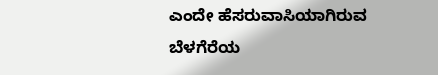ಎಂದೇ ಹೆಸರುವಾಸಿಯಾಗಿರುವ ಬೆಳಗೆರೆಯ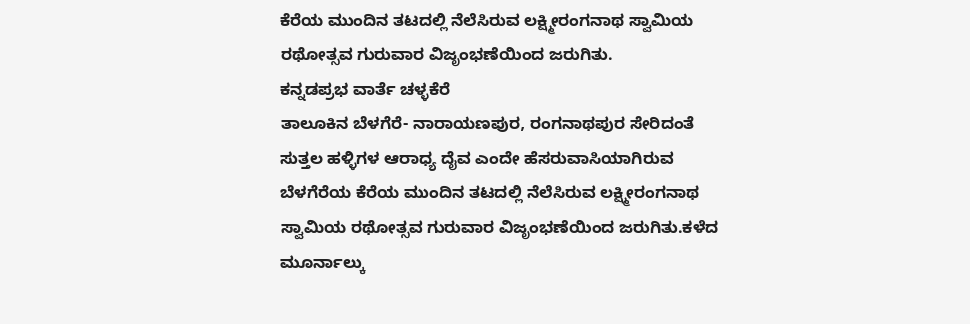ಕೆರೆಯ ಮುಂದಿನ ತಟದಲ್ಲಿ ನೆಲೆಸಿರುವ ಲಕ್ಷ್ಮೀರಂಗನಾಥ ಸ್ವಾಮಿಯ ರಥೋತ್ಸವ ಗುರುವಾರ ವಿಜೃಂಭಣೆಯಿಂದ ಜರುಗಿತು.
ಕನ್ನಡಪ್ರಭ ವಾರ್ತೆ ಚಳ್ಳಕೆರೆ
ತಾಲೂಕಿನ ಬೆಳಗೆರೆ- ನಾರಾಯಣಪುರ, ರಂಗನಾಥಪುರ ಸೇರಿದಂತೆ ಸುತ್ತಲ ಹಳ್ಳಿಗಳ ಆರಾಧ್ಯ ದೈವ ಎಂದೇ ಹೆಸರುವಾಸಿಯಾಗಿರುವ ಬೆಳಗೆರೆಯ ಕೆರೆಯ ಮುಂದಿನ ತಟದಲ್ಲಿ ನೆಲೆಸಿರುವ ಲಕ್ಷ್ಮೀರಂಗನಾಥ ಸ್ವಾಮಿಯ ರಥೋತ್ಸವ ಗುರುವಾರ ವಿಜೃಂಭಣೆಯಿಂದ ಜರುಗಿತು.ಕಳೆದ ಮೂರ್ನಾಲ್ಕು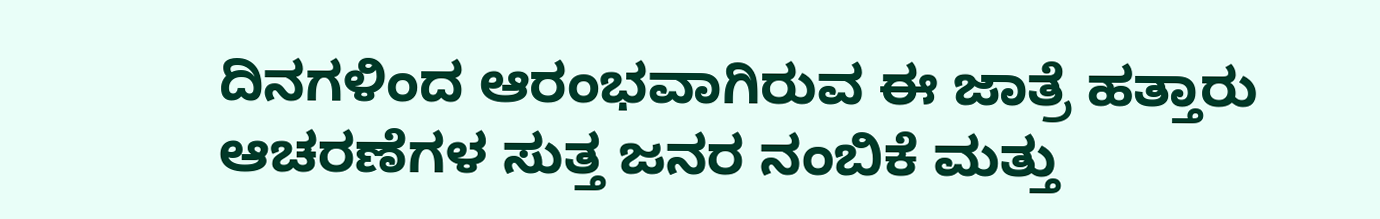ದಿನಗಳಿಂದ ಆರಂಭವಾಗಿರುವ ಈ ಜಾತ್ರೆ ಹತ್ತಾರು ಆಚರಣೆಗಳ ಸುತ್ತ ಜನರ ನಂಬಿಕೆ ಮತ್ತು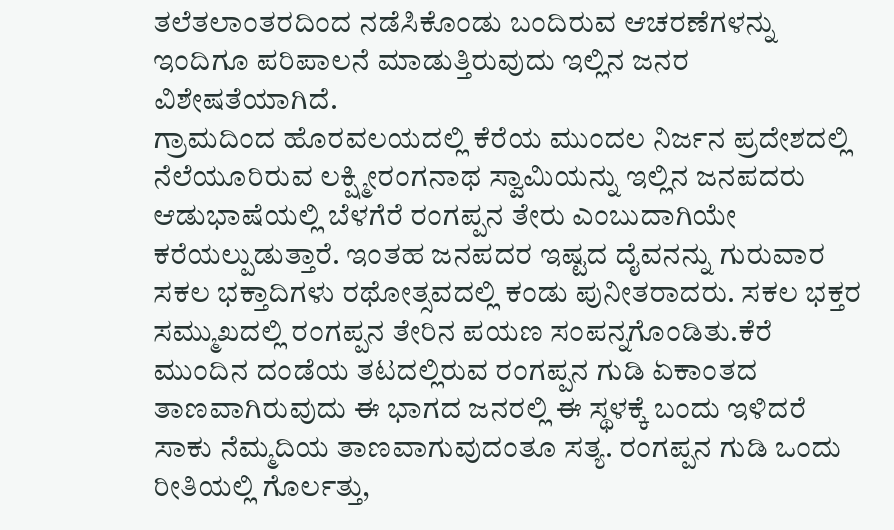ತಲೆತಲಾಂತರದಿಂದ ನಡೆಸಿಕೊಂಡು ಬಂದಿರುವ ಆಚರಣೆಗಳನ್ನು ಇಂದಿಗೂ ಪರಿಪಾಲನೆ ಮಾಡುತ್ತಿರುವುದು ಇಲ್ಲಿನ ಜನರ ವಿಶೇಷತೆಯಾಗಿದೆ.
ಗ್ರಾಮದಿಂದ ಹೊರವಲಯದಲ್ಲಿ ಕೆರೆಯ ಮುಂದಲ ನಿರ್ಜನ ಪ್ರದೇಶದಲ್ಲಿ ನೆಲೆಯೂರಿರುವ ಲಕ್ಷ್ಮೀರಂಗನಾಥ ಸ್ವಾಮಿಯನ್ನು ಇಲ್ಲಿನ ಜನಪದರು ಆಡುಭಾಷೆಯಲ್ಲಿ ಬೆಳಗೆರೆ ರಂಗಪ್ಪನ ತೇರು ಎಂಬುದಾಗಿಯೇ ಕರೆಯಲ್ಪುಡುತ್ತಾರೆ. ಇಂತಹ ಜನಪದರ ಇಷ್ಟದ ದೈವನನ್ನು ಗುರುವಾರ ಸಕಲ ಭಕ್ತಾದಿಗಳು ರಥೋತ್ಸವದಲ್ಲಿ ಕಂಡು ಪುನೀತರಾದರು. ಸಕಲ ಭಕ್ತರ ಸಮ್ಮುಖದಲ್ಲಿ ರಂಗಪ್ಪನ ತೇರಿನ ಪಯಣ ಸಂಪನ್ನಗೊಂಡಿತು.ಕೆರೆ ಮುಂದಿನ ದಂಡೆಯ ತಟದಲ್ಲಿರುವ ರಂಗಪ್ಪನ ಗುಡಿ ಏಕಾಂತದ ತಾಣವಾಗಿರುವುದು ಈ ಭಾಗದ ಜನರಲ್ಲಿ ಈ ಸ್ಥಳಕ್ಕೆ ಬಂದು ಇಳಿದರೆ ಸಾಕು ನೆಮ್ಮದಿಯ ತಾಣವಾಗುವುದಂತೂ ಸತ್ಯ. ರಂಗಪ್ಪನ ಗುಡಿ ಒಂದು ರೀತಿಯಲ್ಲಿ ಗೊರ್ಲತ್ತು,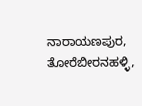ನಾರಾಯಣಪುರ, ತೋರೆಬೀರನಹಳ್ಳಿ,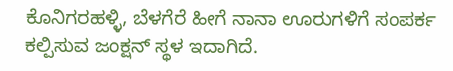ಕೊನಿಗರಹಳ್ಳಿ, ಬೆಳಗೆರೆ ಹೀಗೆ ನಾನಾ ಊರುಗಳಿಗೆ ಸಂಪರ್ಕ ಕಲ್ಪಿಸುವ ಜಂಕ್ಷನ್ ಸ್ಥಳ ಇದಾಗಿದೆ.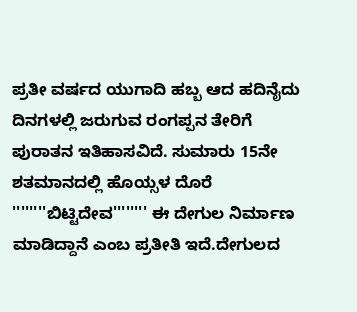ಪ್ರತೀ ವರ್ಷದ ಯುಗಾದಿ ಹಬ್ಬ ಆದ ಹದಿನೈದು ದಿನಗಳಲ್ಲಿ ಜರುಗುವ ರಂಗಪ್ಪನ ತೇರಿಗೆ ಪುರಾತನ ಇತಿಹಾಸವಿದೆ. ಸುಮಾರು 15ನೇ ಶತಮಾನದಲ್ಲಿ ಹೊಯ್ಸಳ ದೊರೆ ''''''''ಬಿಟ್ಟಿದೇವ'''''''' ಈ ದೇಗುಲ ನಿರ್ಮಾಣ ಮಾಡಿದ್ದಾನೆ ಎಂಬ ಪ್ರತೀತಿ ಇದೆ.ದೇಗುಲದ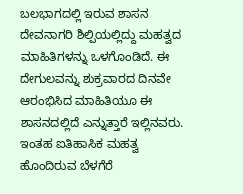ಬಲಭಾಗದಲ್ಲಿ ಇರುವ ಶಾಸನ ದೇವನಾಗರಿ ಶಿಲ್ಪಿಯಲ್ಲಿದ್ದು ಮಹತ್ವದ ಮಾಹಿತಿಗಳನ್ನು ಒಳಗೊಂಡಿದೆ. ಈ ದೇಗುಲವನ್ನು ಶುಕ್ರವಾರದ ದಿನವೇ ಆರಂಭಿಸಿದ ಮಾಹಿತಿಯೂ ಈ ಶಾಸನದಲ್ಲಿದೆ ಎನ್ನುತ್ತಾರೆ ಇಲ್ಲಿನವರು.
ಇಂತಹ ಐತಿಹಾಸಿಕ ಮಹತ್ವ ಹೊಂದಿರುವ ಬೆಳಗೆರೆ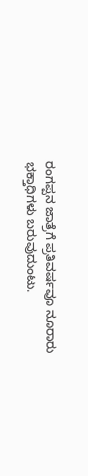ರಂಗಪ್ಪನ ಜಾತ್ರೆಗೆ ಪ್ರತಿವರ್ಷವೂ ನೂರಾರು ಭಕ್ತಾಧಿಗಳು ಬರುವುದುಂಟು.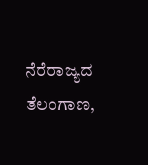ನೆರೆರಾಜ್ಯದ ತೆಲಂಗಾಣ,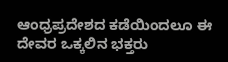ಆಂಧ್ರಪ್ರದೇಶದ ಕಡೆಯಿಂದಲೂ ಈ ದೇವರ ಒಕ್ಕಲಿನ ಭಕ್ತರು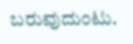ಬರುವುದುಂಟು.